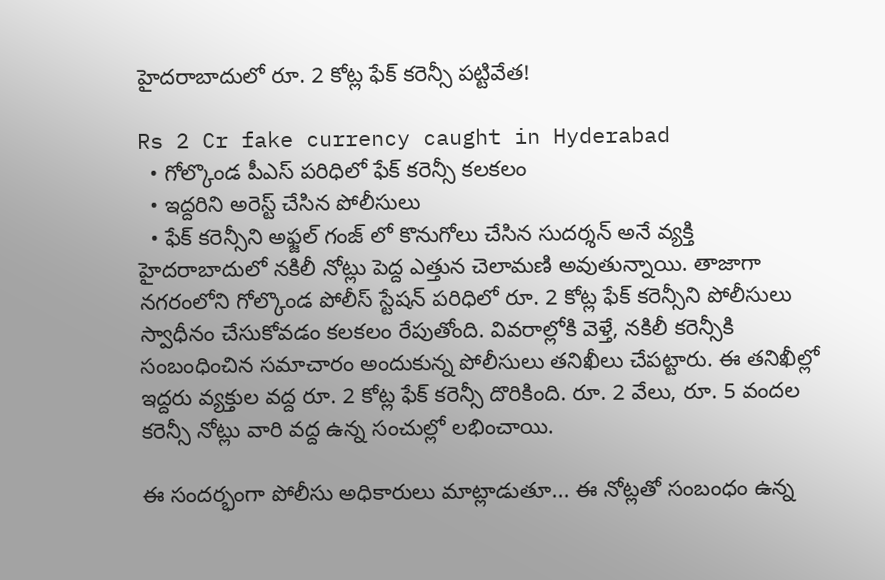హైదరాబాదులో రూ. 2 కోట్ల ఫేక్ కరెన్సీ పట్టివేత!

Rs 2 Cr fake currency caught in Hyderabad
  • గోల్కొండ పీఎస్ పరిధిలో ఫేక్ కరెన్సీ కలకలం
  • ఇద్దరిని అరెస్ట్ చేసిన పోలీసులు
  • ఫేక్ కరెన్సీని అఫ్జల్ గంజ్ లో కొనుగోలు చేసిన సుదర్శన్ అనే వ్యక్తి
హైదరాబాదులో నకిలీ నోట్లు పెద్ద ఎత్తున చెలామణి అవుతున్నాయి. తాజాగా నగరంలోని గోల్కొండ పోలీస్ స్టేషన్ పరిధిలో రూ. 2 కోట్ల ఫేక్ కరెన్సీని పోలీసులు స్వాధీనం చేసుకోవడం కలకలం రేపుతోంది. వివరాల్లోకి వెళ్తే, నకిలీ కరెన్సీకి సంబంధించిన సమాచారం అందుకున్న పోలీసులు తనిఖీలు చేపట్టారు. ఈ తనిఖీల్లో ఇద్దరు వ్యక్తుల వద్ద రూ. 2 కోట్ల ఫేక్ కరెన్సీ దొరికింది. రూ. 2 వేలు, రూ. 5 వందల కరెన్సీ నోట్లు వారి వద్ద ఉన్న సంచుల్లో లభించాయి.

ఈ సందర్భంగా పోలీసు అధికారులు మాట్లాడుతూ... ఈ నోట్లతో సంబంధం ఉన్న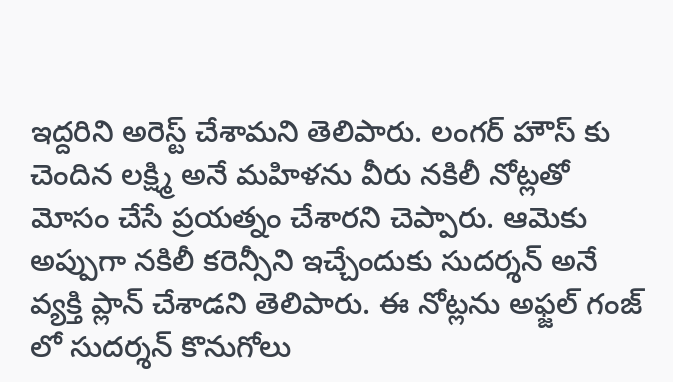ఇద్దరిని అరెస్ట్ చేశామని తెలిపారు. లంగర్ హౌస్ కు చెందిన లక్ష్మి అనే మహిళను వీరు నకిలీ నోట్లతో మోసం చేసే ప్రయత్నం చేశారని చెప్పారు. ఆమెకు అప్పుగా నకిలీ కరెన్సీని ఇచ్చేందుకు సుదర్శన్ అనే వ్యక్తి ప్లాన్ చేశాడని తెలిపారు. ఈ నోట్లను అఫ్జల్ గంజ్ లో సుదర్శన్ కొనుగోలు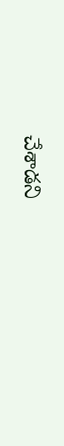చేశాడని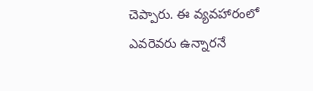చెప్పారు. ఈ వ్యవహారంలో ఎవరెవరు ఉన్నారనే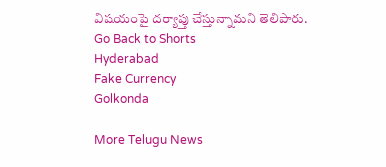విషయంపై దర్యాప్తు చేస్తున్నామని తెలిపారు.
Go Back to Shorts
Hyderabad
Fake Currency
Golkonda

More Telugu News